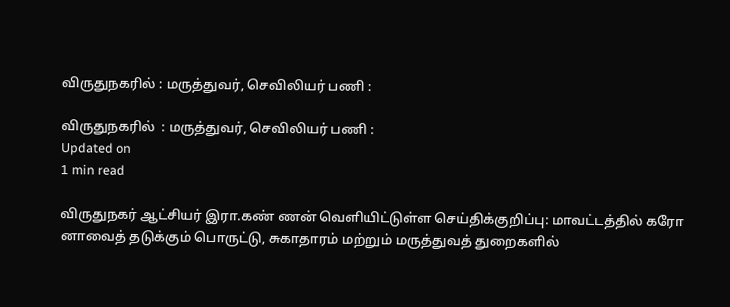விருதுநகரில் : மருத்துவர், செவிலியர் பணி :

விருதுநகரில்  : மருத்துவர், செவிலியர் பணி :
Updated on
1 min read

விருதுநகர் ஆட்சியர் இரா.கண் ணன் வெளியிட்டுள்ள செய்திக்குறிப்பு: மாவட்டத்தில் கரோ னாவைத் தடுக்கும் பொருட்டு, சுகாதாரம் மற்றும் மருத்துவத் துறைகளில்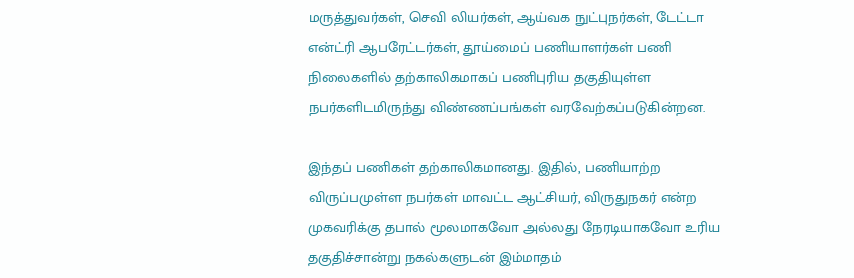மருத்துவர்கள், செவி லியர்கள், ஆய்வக நுட்புநர்கள், டேட்டா என்ட்ரி ஆபரேட்டர்கள், தூய்மைப் பணியாளர்கள் பணி நிலைகளில் தற்காலிகமாகப் பணிபுரிய தகுதியுள்ள நபர்களிடமிருந்து விண்ணப்பங்கள் வரவேற்கப்படுகின்றன.

இந்தப் பணிகள் தற்காலிகமானது. இதில், பணியாற்ற விருப்பமுள்ள நபர்கள் மாவட்ட ஆட்சியர், விருதுநகர் என்ற முகவரிக்கு தபால் மூலமாகவோ அல்லது நேரடியாகவோ உரிய தகுதிச்சான்று நகல்களுடன் இம்மாதம்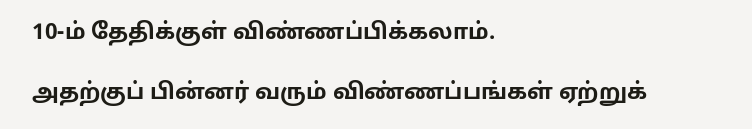10-ம் தேதிக்குள் விண்ணப்பிக்கலாம்.

அதற்குப் பின்னர் வரும் விண்ணப்பங்கள் ஏற்றுக்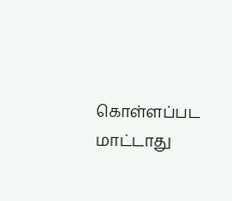கொள்ளப்பட மாட்டாது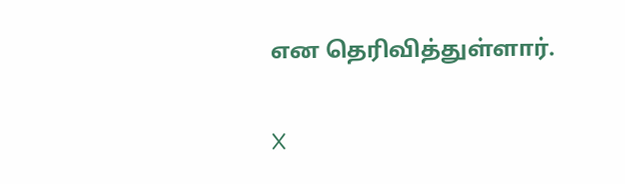என தெரிவித்துள்ளார்.

X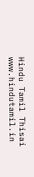Hindu Tamil Thisai
www.hindutamil.in